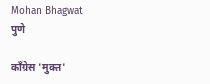Mohan Bhagwat
पुणे

काँग्रेस 'मुक्त'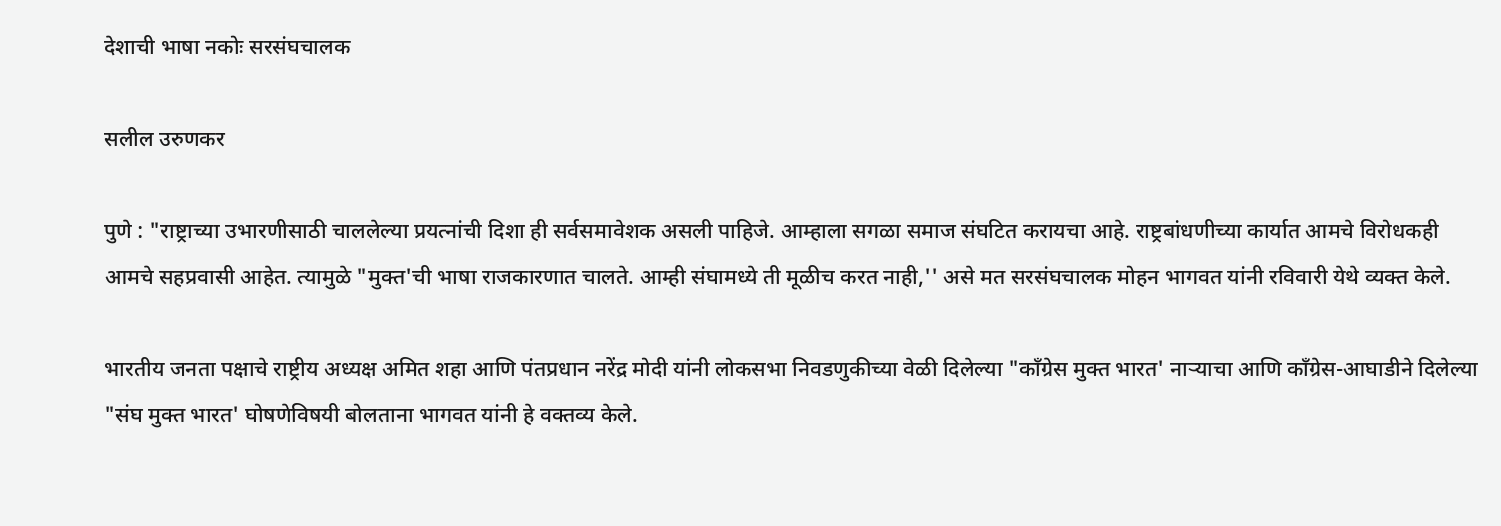देशाची भाषा नकोः सरसंघचालक

सलील उरुणकर

पुणे : "राष्ट्राच्या उभारणीसाठी चाललेल्या प्रयत्नांची दिशा ही सर्वसमावेशक असली पाहिजे. आम्हाला सगळा समाज संघटित करायचा आहे. राष्ट्रबांधणीच्या कार्यात आमचे विरोधकही आमचे सहप्रवासी आहेत. त्यामुळे "मुक्त'ची भाषा राजकारणात चालते. आम्ही संघामध्ये ती मूळीच करत नाही,'' असे मत सरसंघचालक मोहन भागवत यांनी रविवारी येथे व्यक्त केले.

भारतीय जनता पक्षाचे राष्ट्रीय अध्यक्ष अमित शहा आणि पंतप्रधान नरेंद्र मोदी यांनी लोकसभा निवडणुकीच्या वेळी दिलेल्या "कॉंग्रेस मुक्त भारत' नाऱ्याचा आणि कॉंग्रेस-आघाडीने दिलेल्या "संघ मुक्त भारत' घोषणेविषयी बोलताना भागवत यांनी हे वक्तव्य केले.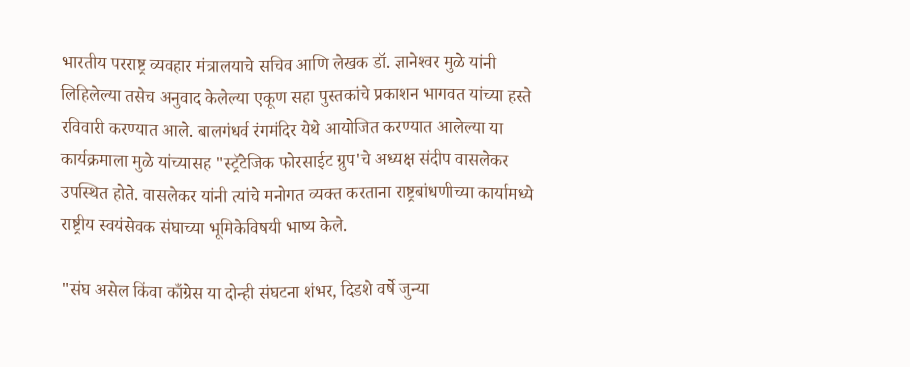भारतीय परराष्ट्र व्यवहार मंत्रालयाचे सचिव आणि लेखक डॉ. ज्ञानेश्‍वर मुळे यांनी लिहिलेल्या तसेच अनुवाद केलेल्या एकूण सहा पुस्तकांचे प्रकाशन भागवत यांच्या हस्ते रविवारी करण्यात आले. बालगंधर्व रंगमंदिर येथे आयोजित करण्यात आलेल्या या कार्यक्रमाला मुळे यांच्यासह "स्ट्रॅटेजिक फोरसाईट ग्रुप'चे अध्यक्ष संदीप वासलेकर उपस्थित होते. वासलेकर यांनी त्यांचे मनोगत व्यक्त करताना राष्ट्रबांधणीच्या कार्यामध्ये राष्ट्रीय स्वयंसेवक संघाच्या भूमिकेविषयी भाष्य केले.

"संघ असेल किंवा काँग्रेस या दोन्ही संघटना शंभर, दिडशे वर्षे जुन्या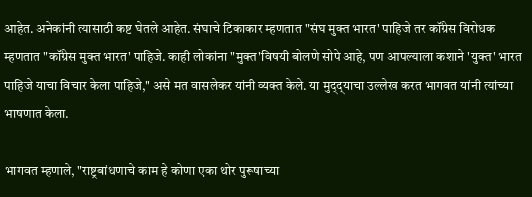आहेत. अनेकांनी त्यासाठी कष्ट घेतले आहेत. संघाचे टिकाकार म्हणतात "संघ मुक्त भारत' पाहिजे तर कॉंग्रेस विरोधक म्हणतात "कॉंग्रेस मुक्त भारत' पाहिजे. काही लोकांना "मुक्त'विषयी बोलणे सोपे आहे, पण आपल्याला कशाने 'युक्त' भारत पाहिजे याचा विचार केला पाहिजे,'' असे मत वासलेकर यांनी व्यक्त केले. या मुद्‌द्‌याचा उल्लेख करत भागवत यांनी त्यांच्या भाषणात केला.

भागवत म्हणाले, "राष्ट्रबांधणाचे काम हे कोणा एका थोर पुरूषाच्या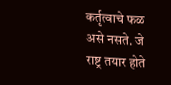कर्तृत्वाचे फळ असे नसते. जे राष्ट्र तयार होते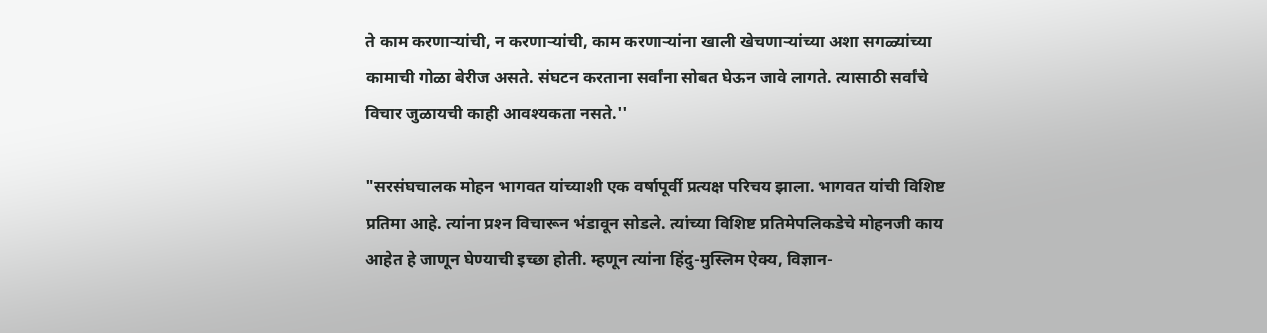ते काम करणाऱ्यांची, न करणाऱ्यांची, काम करणाऱ्यांना खाली खेचणाऱ्यांच्या अशा सगळ्यांच्या कामाची गोळा बेरीज असते. संघटन करताना सर्वांना सोबत घेऊन जावे लागते. त्यासाठी सर्वांचे विचार जुळायची काही आवश्‍यकता नसते.''

"सरसंघचालक मोहन भागवत यांच्याशी एक वर्षापूर्वी प्रत्यक्ष परिचय झाला. भागवत यांची विशिष्ट प्रतिमा आहे. त्यांना प्रश्‍न विचारून भंडावून सोडले. त्यांच्या विशिष्ट प्रतिमेपलिकडेचे मोहनजी काय आहेत हे जाणून घेण्याची इच्छा होती. म्हणून त्यांना हिंदु-मुस्लिम ऐक्‍य, विज्ञान-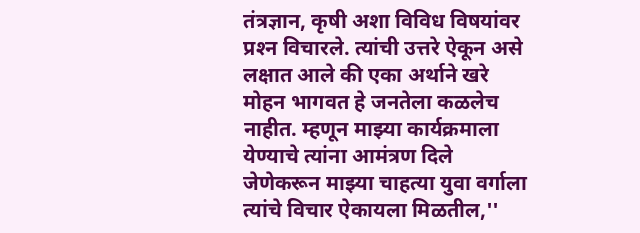तंत्रज्ञान, कृषी अशा विविध विषयांवर प्रश्‍न विचारले. त्यांची उत्तरे ऐकून असे लक्षात आले की एका अर्थाने खरे मोहन भागवत हे जनतेला कळलेच नाहीत. म्हणून माझ्या कार्यक्रमाला येण्याचे त्यांना आमंत्रण दिले जेणेकरून माझ्या चाहत्या युवा वर्गाला त्यांचे विचार ऐकायला मिळतील,''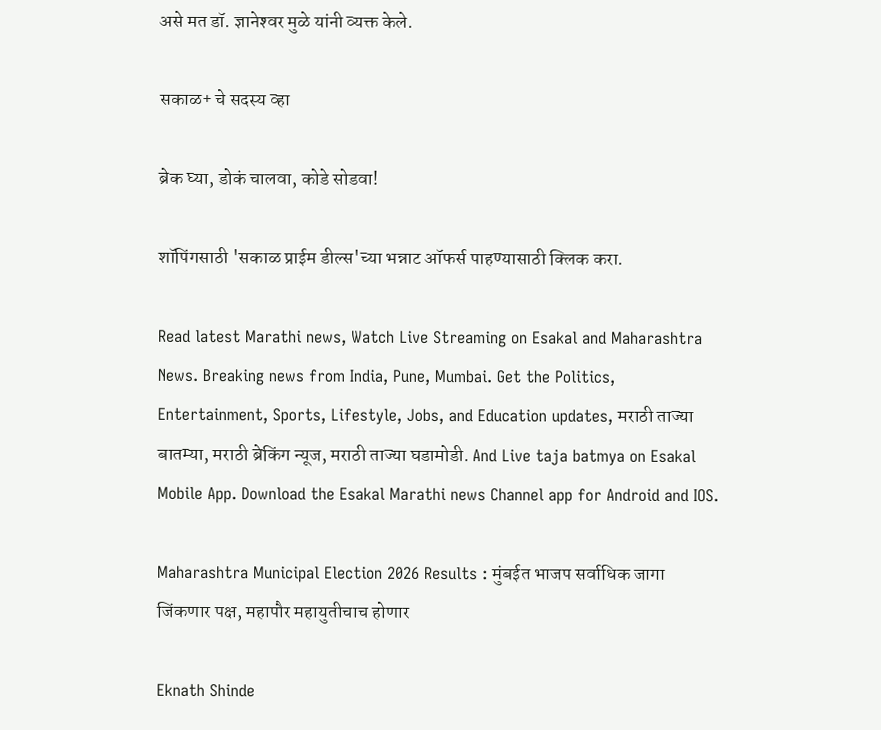असे मत डॉ. ज्ञानेश्‍वर मुळे यांनी व्यक्त केले.

सकाळ+ चे सदस्य व्हा

ब्रेक घ्या, डोकं चालवा, कोडे सोडवा!

शॉपिंगसाठी 'सकाळ प्राईम डील्स'च्या भन्नाट ऑफर्स पाहण्यासाठी क्लिक करा.

Read latest Marathi news, Watch Live Streaming on Esakal and Maharashtra News. Breaking news from India, Pune, Mumbai. Get the Politics, Entertainment, Sports, Lifestyle, Jobs, and Education updates, मराठी ताज्या बातम्या, मराठी ब्रेकिंग न्यूज, मराठी ताज्या घडामोडी. And Live taja batmya on Esakal Mobile App. Download the Esakal Marathi news Channel app for Android and IOS.

Maharashtra Municipal Election 2026 Results : मुंबईत भाजप सर्वाधिक जागा जिंकणार पक्ष, महापौर महायुतीचाच होणार

Eknath Shinde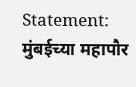Statement: मुंबईच्या महापौर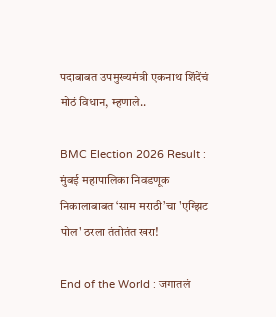पदाबाबत उपमुख्यमंत्री एकनाथ शिंदेंचं मोठं विधान, म्हणाले..

BMC Election 2026 Result : मुंबई महापालिका निवडणूक निकालाबाबत ‘साम मराठी’चा 'एग्झिट पोल' ठरला तंतोतंत खरा!

End of the World : जगातलं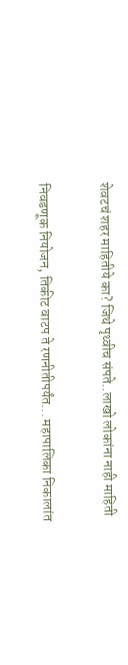शेवटचं शहर माहितीये का? जिथे पृथ्वीच संपते..लाखो लोकांना नाही माहिती

निवडणूक नियोजन, तिकीट वाटप ते रणनीतीपर्यंत... महापालिका निकालांत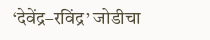‘देवेंद्र–रविंद्र’ जोडीचा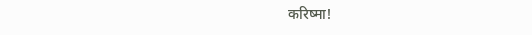करिष्मा!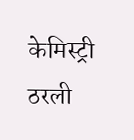केमिस्ट्री ठरली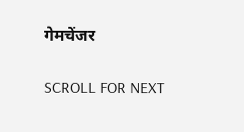गेमचेंजर

SCROLL FOR NEXT